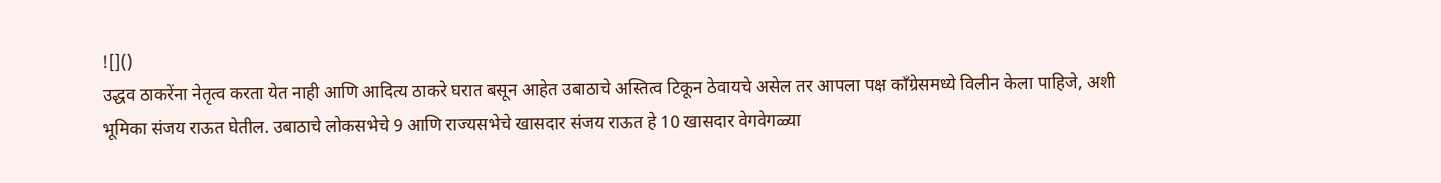![]()
उद्धव ठाकरेंना नेतृत्व करता येत नाही आणि आदित्य ठाकरे घरात बसून आहेत उबाठाचे अस्तित्व टिकून ठेवायचे असेल तर आपला पक्ष काँग्रेसमध्ये विलीन केला पाहिजे, अशी भूमिका संजय राऊत घेतील. उबाठाचे लोकसभेचे 9 आणि राज्यसभेचे खासदार संजय राऊत हे 10 खासदार वेगवेगळ्या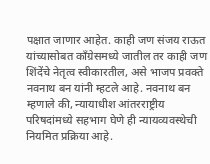पक्षात जाणार आहेत. काही जण संजय राऊत यांच्यासोबत काँग्रेसमध्ये जातील तर काही जण शिंदेंचे नेतृत्व स्वीकारतील, असे भाजप प्रवक्ते नवनाथ बन यांनी म्हटले आहे. नवनाथ बन म्हणाले की, न्यायाधीश आंतरराष्ट्रीय परिषदांमध्ये सहभाग घेणे ही न्यायव्यवस्थेची नियमित प्रक्रिया आहे.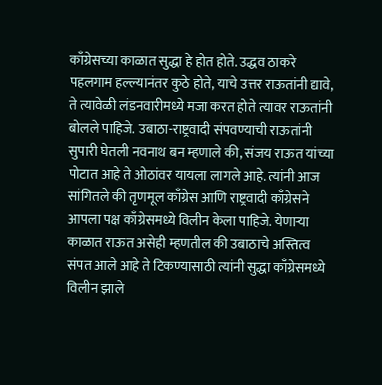काँग्रेसच्या काळात सुद्धा हे होत होते. उद्धव ठाकरे पहलगाम हल्ल्यानंतर कुठे होते, याचे उत्तर राऊतांनी द्यावे, ते त्यावेळी लंडनवारीमध्ये मजा करत होते त्यावर राऊतांनी बोलले पाहिजे. उबाठा-राष्ट्रवादी संपवण्याची राऊतांनी सुपारी घेतली नवनाथ बन म्हणाले की, संजय राऊत यांच्या पोटात आहे ते ओठांवर यायला लागले आहे. त्यांनी आज सांगितले की तृणमूल काँग्रेस आणि राष्ट्रवादी काँग्रेसने आपला पक्ष काँग्रेसमध्ये विलीन केला पाहिजे. येणाऱ्या काळात राऊत असेही म्हणतील की उबाठाचे अस्तित्व संपत आले आहे ते टिकण्यासाठी त्यांनी सुद्धा काँग्रेसमध्ये विलीन झाले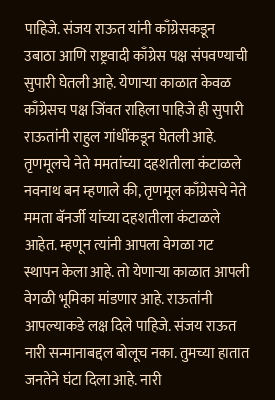पाहिजे. संजय राऊत यांनी काँग्रेसकडून उबाठा आणि राष्ट्रवादी काँग्रेस पक्ष संपवण्याची सुपारी घेतली आहे. येणाऱ्या काळात केवळ काँग्रेसच पक्ष जिंवत राहिला पाहिजे ही सुपारी राऊतांनी राहुल गांधींकडून घेतली आहे. तृणमूलचे नेते ममतांच्या दहशतीला कंटाळले नवनाथ बन म्हणाले की, तृणमूल काँग्रेसचे नेते ममता बॅनर्जी यांच्या दहशतीला कंटाळले आहेत. म्हणून त्यांनी आपला वेगळा गट स्थापन केला आहे. तो येणाऱ्या काळात आपली वेगळी भूमिका मांडणार आहे. राऊतांनी आपल्याकडे लक्ष दिले पाहिजे. संजय राऊत नारी सन्मानाबद्दल बोलूच नका. तुमच्या हातात जनतेने घंटा दिला आहे. नारी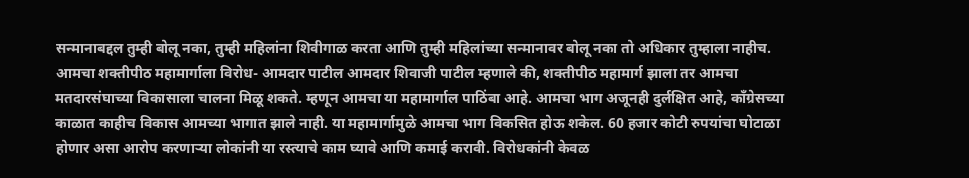सन्मानाबद्दल तुम्ही बोलू नका, तुम्ही महिलांना शिवीगाळ करता आणि तुम्ही महिलांच्या सन्मानावर बोलू नका तो अधिकार तुम्हाला नाहीच. आमचा शक्तीपीठ महामार्गाला विरोध- आमदार पाटील आमदार शिवाजी पाटील म्हणाले की, शक्तीपीठ महामार्ग झाला तर आमचा मतदारसंघाच्या विकासाला चालना मिळू शकते. म्हणून आमचा या महामार्गाल पाठिंबा आहे. आमचा भाग अजूनही दुर्लक्षित आहे, काँग्रेसच्या काळात काहीच विकास आमच्या भागात झाले नाही. या महामार्गामुळे आमचा भाग विकसित होऊ शकेल. 60 हजार कोटी रुपयांचा घोटाळा होणार असा आरोप करणाऱ्या लोकांनी या रस्त्याचे काम घ्यावे आणि कमाई करावी. विरोधकांनी केवळ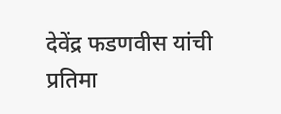देवेंद्र फडणवीस यांची प्रतिमा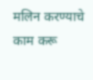मलिन करण्याचे काम करू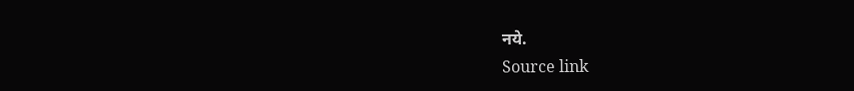नये.
Source link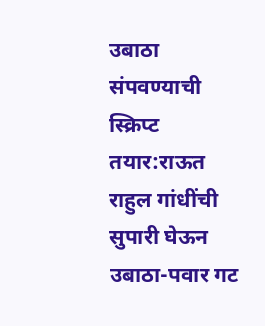उबाठा संपवण्याची स्क्रिप्ट तयार:राऊत राहुल गांधींची सुपारी घेऊन उबाठा-पवार गट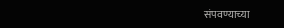संपवण्याच्या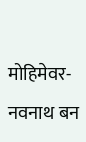मोहिमेवर- नवनाथ बन